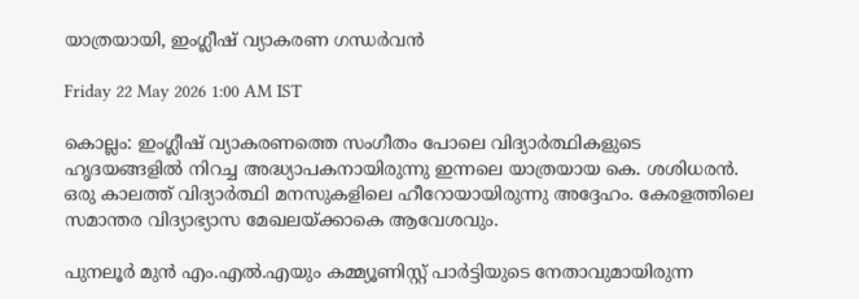യാത്രയായി, ഇംഗ്ലീഷ് വ്യാകരണ ഗന്ധർവൻ

Friday 22 May 2026 1:00 AM IST

കൊല്ലം: ഇംഗ്ലീഷ് വ്യാകരണത്തെ സംഗീതം പോലെ വിദ്യാർത്ഥികളുടെ ഹൃദയങ്ങളിൽ നിറച്ച അദ്ധ്യാപകനായിരുന്നു ഇന്നലെ യാത്രയായ കെ. ശശിധരൻ. ഒരു കാലത്ത് വിദ്യാർത്ഥി മനസുകളിലെ ഹീറോയായിരുന്നു അദ്ദേഹം. കേരളത്തിലെ സമാന്തര വിദ്യാഭ്യാസ മേഖലയ്ക്കാകെ ആവേശവും.

പുനലൂർ മുൻ എം.എൽ.എയും കമ്മ്യൂണിസ്റ്റ് പാർട്ടിയുടെ നേതാവുമായിരുന്ന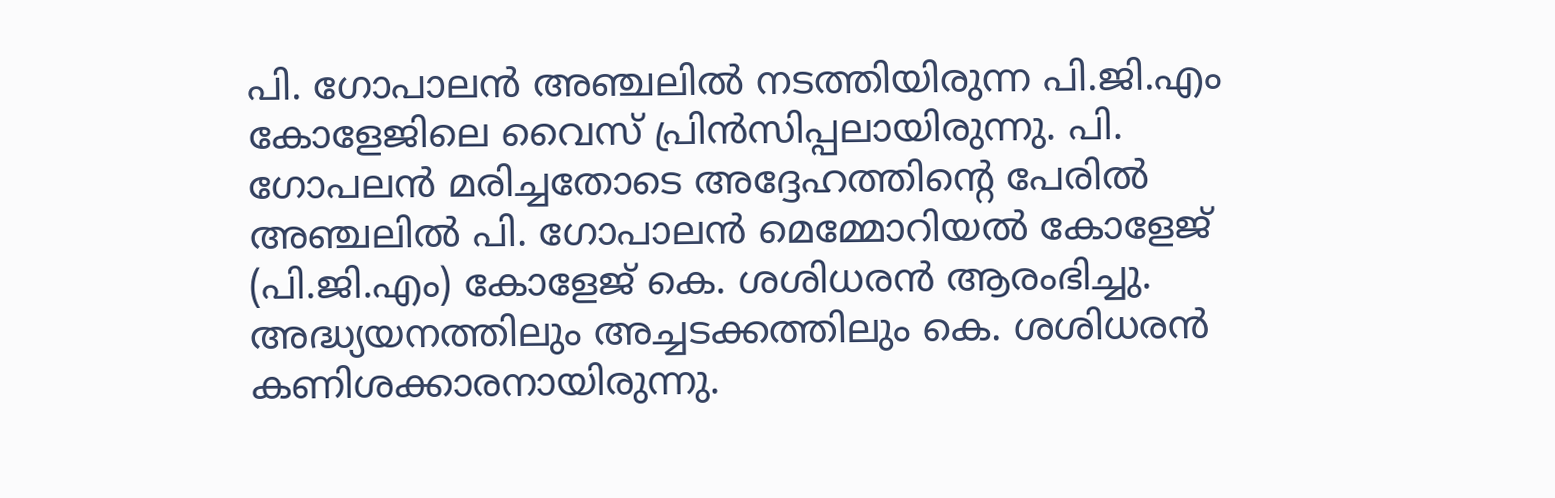പി. ഗോപാലൻ അഞ്ചലിൽ നടത്തിയിരുന്ന പി.ജി.എം കോളേജിലെ വൈസ് പ്രിൻസിപ്പലായിരുന്നു. പി. ഗോപലൻ മരിച്ചതോടെ അദ്ദേഹത്തിന്റെ പേരിൽ അഞ്ചലിൽ പി. ഗോപാലൻ മെമ്മോറിയൽ കോളേജ് (പി.ജി.എം) കോളേജ് കെ. ശശിധരൻ ആരംഭിച്ചു. അദ്ധ്യയനത്തിലും അച്ചടക്കത്തിലും കെ. ശശിധരൻ കണിശക്കാരനായിരുന്നു.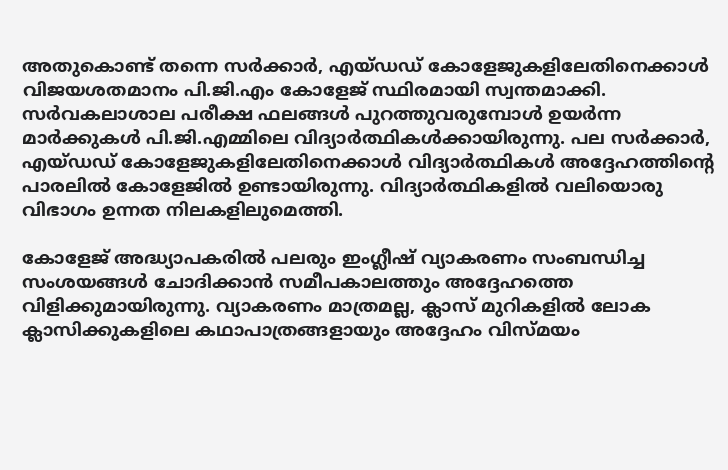അതുകൊണ്ട് തന്നെ സർക്കാർ, എയ്ഡഡ് കോളേജുകളിലേതിനെക്കാൾ വിജയശതമാനം പി.ജി.എം കോളേജ് സ്ഥിരമായി സ്വന്തമാക്കി. സർവകലാശാല പരീക്ഷ ഫലങ്ങൾ പുറത്തുവരുമ്പോൾ ഉയർന്ന മാർക്കുകൾ പി.ജി.എമ്മിലെ വിദ്യാർത്ഥികൾക്കായിരുന്നു. പല സർക്കാർ, എയ്ഡഡ് കോളേജുകളിലേതിനെക്കാൾ വിദ്യാർത്ഥികൾ അദ്ദേഹത്തിന്റെ പാരലിൽ കോളേജിൽ ഉണ്ടായിരുന്നു. വിദ്യാർത്ഥികളിൽ വലിയൊരു വിഭാഗം ഉന്നത നിലകളിലുമെത്തി.

കോളേജ് അദ്ധ്യാപകരിൽ പലരും ഇംഗ്ലീഷ് വ്യാകരണം സംബന്ധിച്ച സംശയങ്ങൾ ചോദിക്കാൻ സമീപകാലത്തും അദ്ദേഹത്തെ വിളിക്കുമായിരുന്നു. വ്യാകരണം മാത്രമല്ല, ക്ലാസ് മുറികളിൽ ലോക ക്ലാസിക്കുകളിലെ കഥാപാത്രങ്ങളായും അദ്ദേഹം വിസ്മയം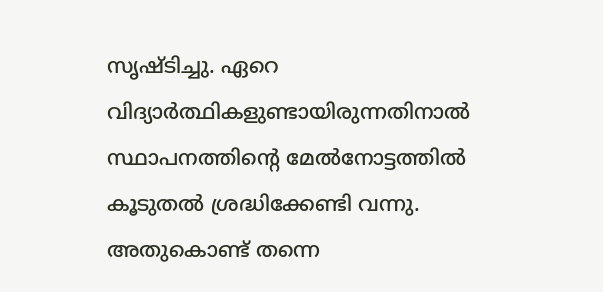സൃഷ്ടിച്ചു. ഏറെ വിദ്യാർത്ഥികളുണ്ടായിരുന്നതിനാൽ സ്ഥാപനത്തിന്റെ മേൽനോട്ടത്തിൽ കൂടുതൽ ശ്രദ്ധിക്കേണ്ടി വന്നു. അതുകൊണ്ട് തന്നെ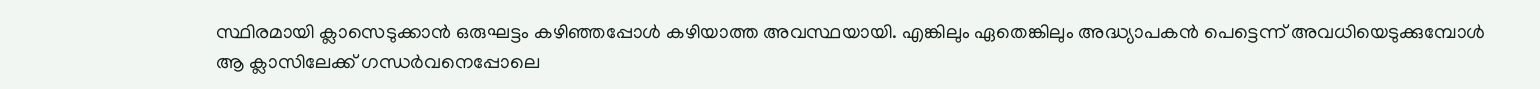സ്ഥിരമായി ക്ലാസെടുക്കാൻ ഒരുഘട്ടം കഴിഞ്ഞപ്പോൾ കഴിയാത്ത അവസ്ഥയായി. എങ്കിലും ഏതെങ്കിലും അദ്ധ്യാപകൻ പെട്ടെന്ന് അവധിയെടുക്കുമ്പോൾ ആ ക്ലാസിലേക്ക് ഗന്ധർവനെപ്പോലെ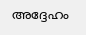അദ്ദേഹം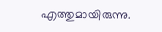എത്തുമായിരുന്നു.